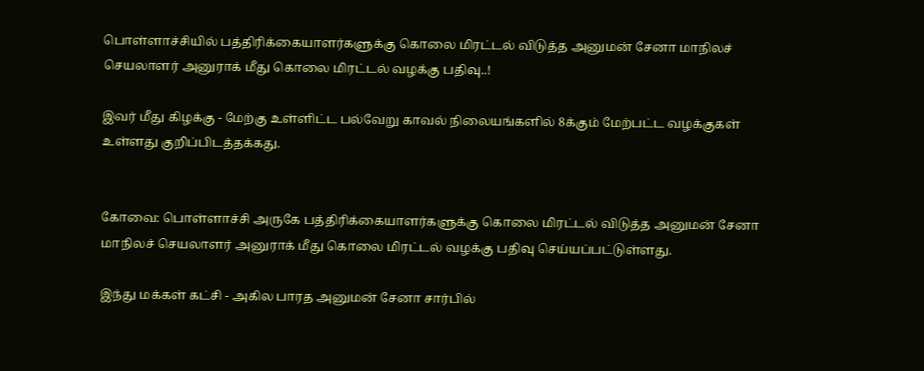பொள்ளாச்சியில் பத்திரிக்கையாளர்களுக்கு கொலை மிரட்டல் விடுத்த அனுமன் சேனா மாநிலச் செயலாளர் அனுராக் மீது கொலை மிரட்டல் வழக்கு பதிவு..!

இவர் மீது கிழக்கு - மேற்கு உள்ளிட்ட பல்வேறு காவல் நிலையங்களில் 8க்கும் மேற்பட்ட வழக்குகள் உள்ளது குறிப்பிடத்தக்கது.


கோவை: பொள்ளாச்சி அருகே பத்திரிக்கையாளர்களுக்கு கொலை மிரட்டல் விடுத்த அனுமன் சேனா மாநிலச் செயலாளர் அனுராக் மீது கொலை மிரட்டல் வழக்கு பதிவு செய்யப்பட்டுள்ளது.

இந்து மக்கள் கட்சி - அகில பாரத அனுமன் சேனா சார்பில்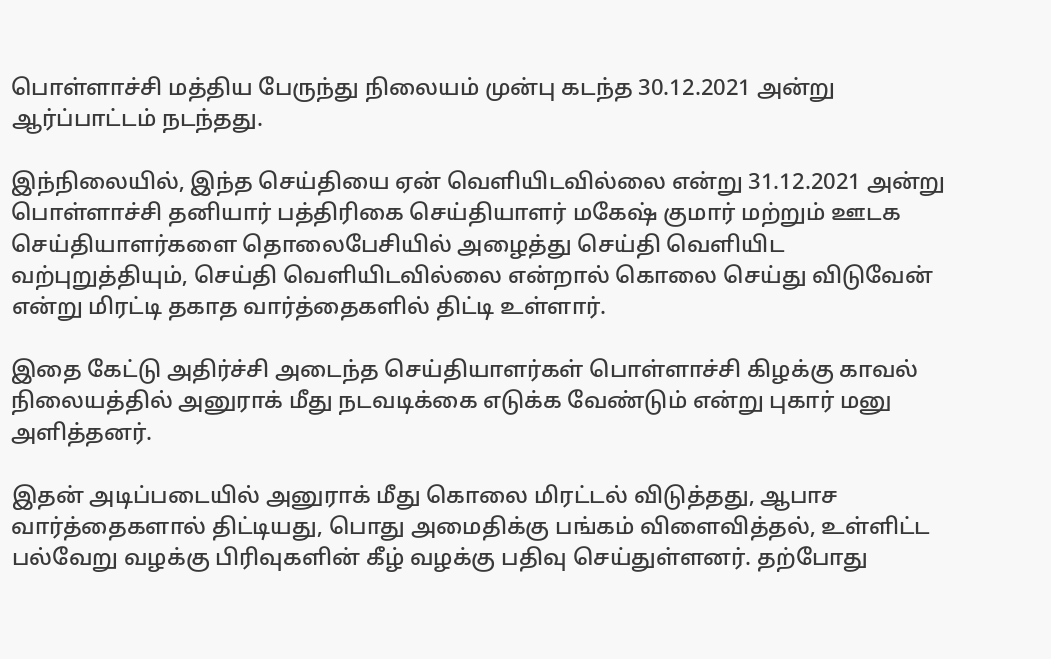பொள்ளாச்சி மத்திய பேருந்து நிலையம் முன்பு கடந்த 30.12.2021 அன்று ஆர்ப்பாட்டம் நடந்தது.

இந்நிலையில், இந்த செய்தியை ஏன் வெளியிடவில்லை என்று 31.12.2021 அன்று பொள்ளாச்சி தனியார் பத்திரிகை செய்தியாளர் மகேஷ் குமார் மற்றும் ஊடக செய்தியாளர்களை தொலைபேசியில் அழைத்து செய்தி வெளியிட வற்புறுத்தியும், செய்தி வெளியிடவில்லை என்றால் கொலை செய்து விடுவேன் என்று மிரட்டி தகாத வார்த்தைகளில் திட்டி உள்ளார்.

இதை கேட்டு அதிர்ச்சி அடைந்த செய்தியாளர்கள் பொள்ளாச்சி கிழக்கு காவல் நிலையத்தில் அனுராக் மீது நடவடிக்கை எடுக்க வேண்டும் என்று புகார் மனு அளித்தனர்.

இதன் அடிப்படையில் அனுராக் மீது கொலை மிரட்டல் விடுத்தது, ஆபாச வார்த்தைகளால் திட்டியது, பொது அமைதிக்கு பங்கம் விளைவித்தல், உள்ளிட்ட பல்வேறு வழக்கு பிரிவுகளின் கீழ் வழக்கு பதிவு செய்துள்ளனர். தற்போது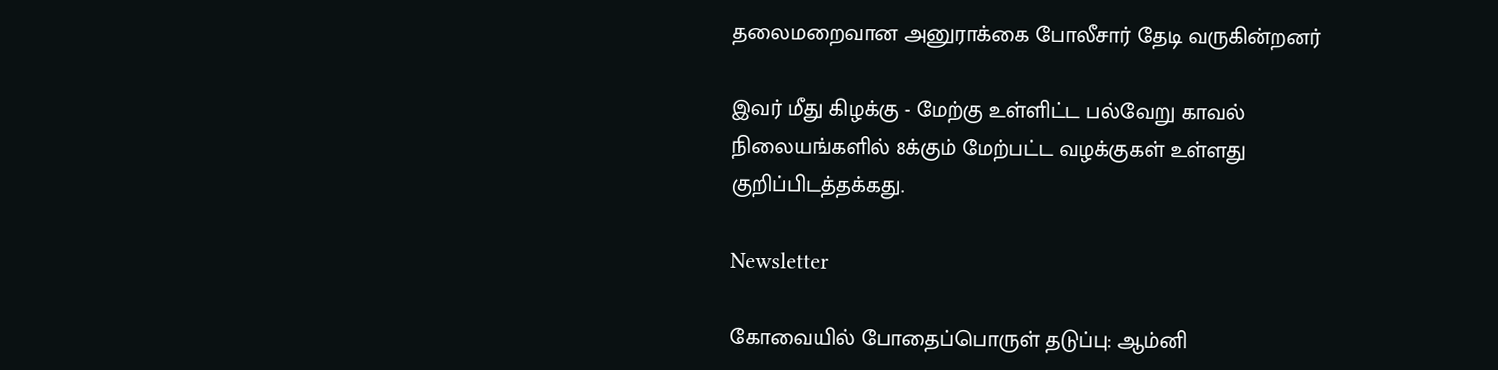தலைமறைவான அனுராக்கை போலீசார் தேடி வருகின்றனர்

இவர் மீது கிழக்கு - மேற்கு உள்ளிட்ட பல்வேறு காவல் நிலையங்களில் 8க்கும் மேற்பட்ட வழக்குகள் உள்ளது குறிப்பிடத்தக்கது.

Newsletter

கோவையில் போதைப்பொருள் தடுப்பு: ஆம்னி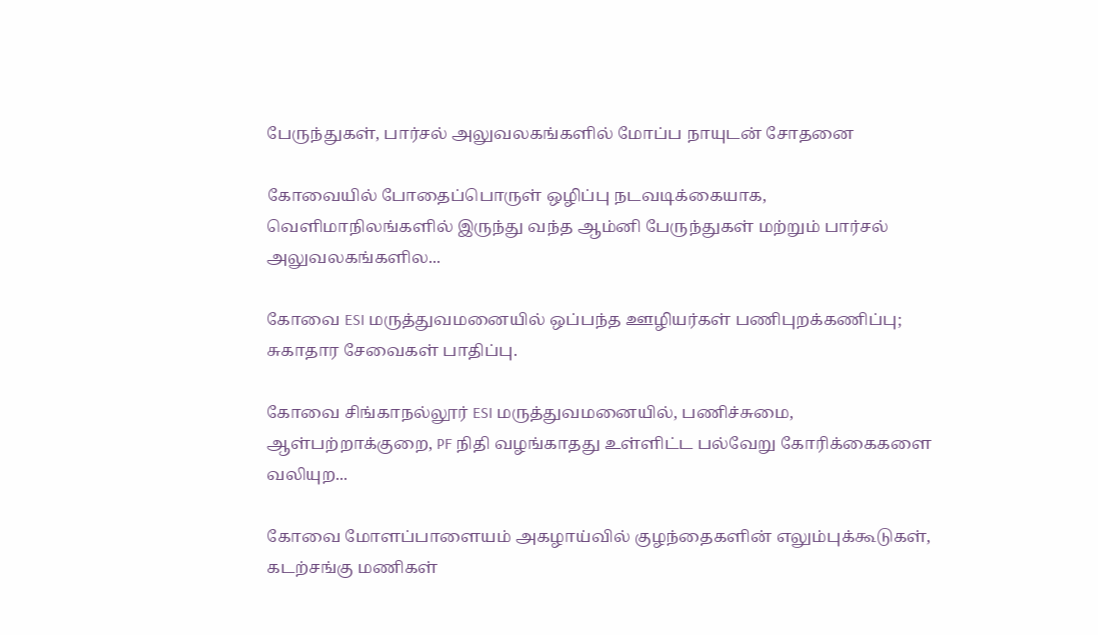பேருந்துகள், பார்சல் அலுவலகங்களில் மோப்ப நாயுடன் சோதனை

கோவையில் போதைப்பொருள் ஒழிப்பு நடவடிக்கையாக, வெளிமாநிலங்களில் இருந்து வந்த ஆம்னி பேருந்துகள் மற்றும் பார்சல் அலுவலகங்களில...

கோவை ESI மருத்துவமனையில் ஒப்பந்த ஊழியர்கள் பணிபுறக்கணிப்பு; சுகாதார சேவைகள் பாதிப்பு.

கோவை சிங்காநல்லூர் ESI மருத்துவமனையில், பணிச்சுமை, ஆள்பற்றாக்குறை, PF நிதி வழங்காதது உள்ளிட்ட பல்வேறு கோரிக்கைகளை வலியுற...

கோவை மோளப்பாளையம் அகழாய்வில் குழந்தைகளின் எலும்புக்கூடுகள், கடற்சங்கு மணிகள்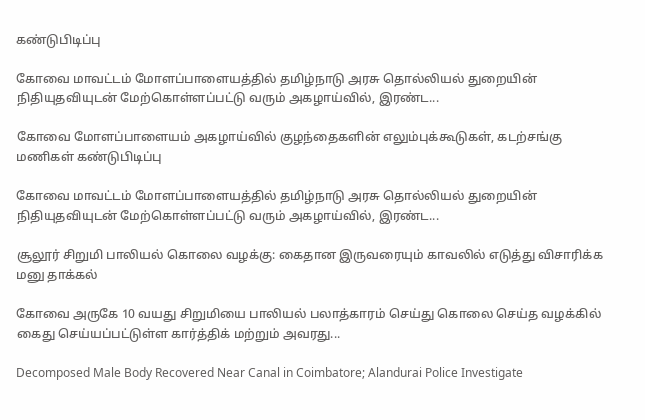கண்டுபிடிப்பு

கோவை மாவட்டம் மோளப்பாளையத்தில் தமிழ்நாடு அரசு தொல்லியல் துறையின் நிதியுதவியுடன் மேற்கொள்ளப்பட்டு வரும் அகழாய்வில், இரண்ட...

கோவை மோளப்பாளையம் அகழாய்வில் குழந்தைகளின் எலும்புக்கூடுகள், கடற்சங்கு மணிகள் கண்டுபிடிப்பு

கோவை மாவட்டம் மோளப்பாளையத்தில் தமிழ்நாடு அரசு தொல்லியல் துறையின் நிதியுதவியுடன் மேற்கொள்ளப்பட்டு வரும் அகழாய்வில், இரண்ட...

சூலூர் சிறுமி பாலியல் கொலை வழக்கு: கைதான இருவரையும் காவலில் எடுத்து விசாரிக்க மனு தாக்கல்

கோவை அருகே 10 வயது சிறுமியை பாலியல் பலாத்காரம் செய்து கொலை செய்த வழக்கில் கைது செய்யப்பட்டுள்ள கார்த்திக் மற்றும் அவரது...

Decomposed Male Body Recovered Near Canal in Coimbatore; Alandurai Police Investigate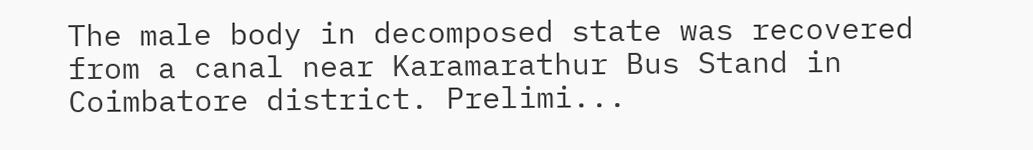The male body in decomposed state was recovered from a canal near Karamarathur Bus Stand in Coimbatore district. Prelimi...